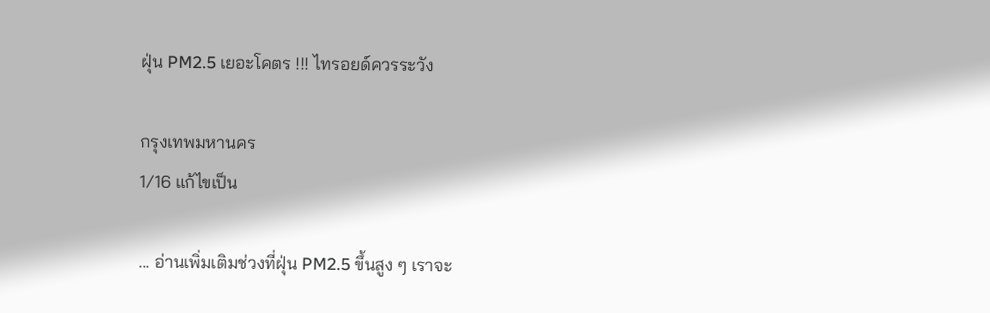ฝุ่น PM2.5 เยอะโคตร !!! ไทรอยด์ควรระวัง

กรุงเทพมหานคร
1/16 แก้ไขเป็น

... อ่านเพิ่มเติมช่วงที่ฝุ่น PM2.5 ขึ้นสูง ๆ เราจะ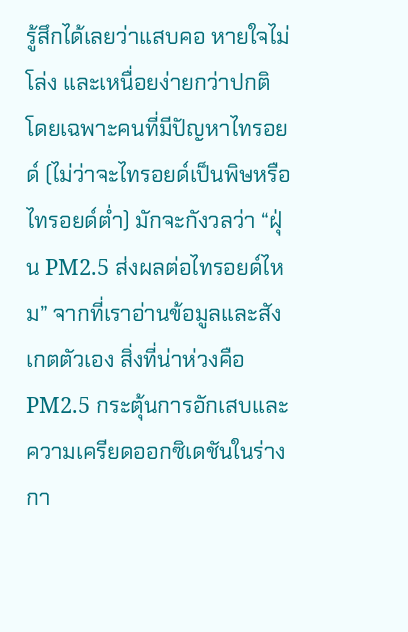รู้สึกได้เลยว่าแสบคอ หายใจไม่โล่ง และเหนื่อยง่ายกว่าปกติ โดยเฉพาะคนที่มีปัญหาไทรอยด์ (ไม่ว่าจะไทรอยด์เป็นพิษหรือไทรอยด์ต่ำ) มักจะกังวลว่า “ฝุ่น PM2.5 ส่งผลต่อไทรอยด์ไหม” จากที่เราอ่านข้อมูลและสังเกตตัวเอง สิ่งที่น่าห่วงคือ PM2.5 กระตุ้นการอักเสบและความเครียดออกซิเดชันในร่างกา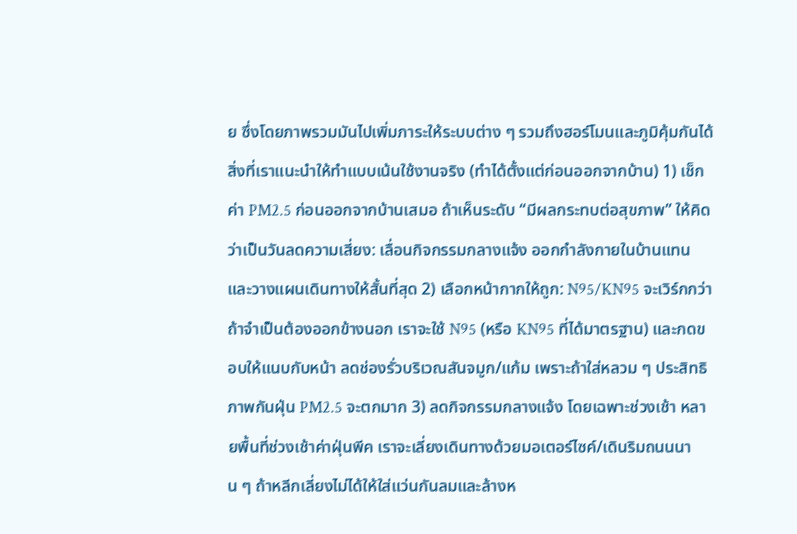ย ซึ่งโดยภาพรวมมันไปเพิ่มภาระให้ระบบต่าง ๆ รวมถึงฮอร์โมนและภูมิคุ้มกันได้ สิ่งที่เราแนะนำให้ทำแบบเน้นใช้งานจริง (ทำได้ตั้งแต่ก่อนออกจากบ้าน) 1) เช็กค่า PM2.5 ก่อนออกจากบ้านเสมอ ถ้าเห็นระดับ “มีผลกระทบต่อสุขภาพ” ให้คิดว่าเป็นวันลดความเสี่ยง: เลื่อนกิจกรรมกลางแจ้ง ออกกำลังกายในบ้านแทน และวางแผนเดินทางให้สั้นที่สุด 2) เลือกหน้ากากให้ถูก: N95/KN95 จะเวิร์กกว่า ถ้าจำเป็นต้องออกข้างนอก เราจะใช้ N95 (หรือ KN95 ที่ได้มาตรฐาน) และกดขอบให้แนบกับหน้า ลดช่องรั่วบริเวณสันจมูก/แก้ม เพราะถ้าใส่หลวม ๆ ประสิทธิภาพกันฝุ่น PM2.5 จะตกมาก 3) ลดกิจกรรมกลางแจ้ง โดยเฉพาะช่วงเช้า หลายพื้นที่ช่วงเช้าค่าฝุ่นพีค เราจะเลี่ยงเดินทางด้วยมอเตอร์ไซค์/เดินริมถนนนาน ๆ ถ้าหลีกเลี่ยงไม่ได้ให้ใส่แว่นกันลมและล้างห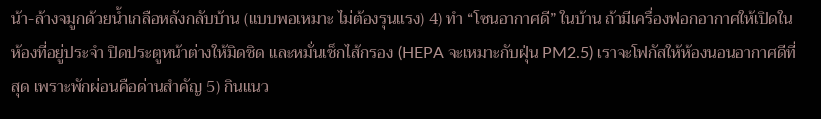น้า-ล้างจมูกด้วยน้ำเกลือหลังกลับบ้าน (แบบพอเหมาะ ไม่ต้องรุนแรง) 4) ทำ “โซนอากาศดี” ในบ้าน ถ้ามีเครื่องฟอกอากาศให้เปิดในห้องที่อยู่ประจำ ปิดประตูหน้าต่างให้มิดชิด และหมั่นเช็กไส้กรอง (HEPA จะเหมาะกับฝุ่น PM2.5) เราจะโฟกัสให้ห้องนอนอากาศดีที่สุด เพราะพักผ่อนคือด่านสำคัญ 5) กินแนว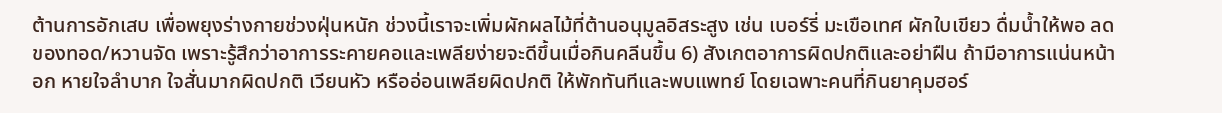ต้านการอักเสบ เพื่อพยุงร่างกายช่วงฝุ่นหนัก ช่วงนี้เราจะเพิ่มผักผลไม้ที่ต้านอนุมูลอิสระสูง เช่น เบอร์รี่ มะเขือเทศ ผักใบเขียว ดื่มน้ำให้พอ ลดของทอด/หวานจัด เพราะรู้สึกว่าอาการระคายคอและเพลียง่ายจะดีขึ้นเมื่อกินคลีนขึ้น 6) สังเกตอาการผิดปกติและอย่าฝืน ถ้ามีอาการแน่นหน้าอก หายใจลำบาก ใจสั่นมากผิดปกติ เวียนหัว หรืออ่อนเพลียผิดปกติ ให้พักทันทีและพบแพทย์ โดยเฉพาะคนที่กินยาคุมฮอร์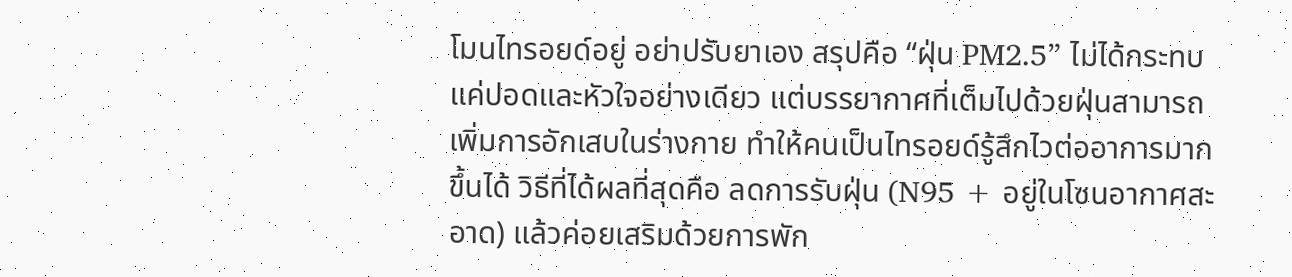โมนไทรอยด์อยู่ อย่าปรับยาเอง สรุปคือ “ฝุ่น PM2.5” ไม่ได้กระทบแค่ปอดและหัวใจอย่างเดียว แต่บรรยากาศที่เต็มไปด้วยฝุ่นสามารถเพิ่มการอักเสบในร่างกาย ทำให้คนเป็นไทรอยด์รู้สึกไวต่ออาการมากขึ้นได้ วิธีที่ได้ผลที่สุดคือ ลดการรับฝุ่น (N95 + อยู่ในโซนอากาศสะอาด) แล้วค่อยเสริมด้วยการพัก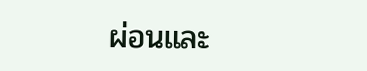ผ่อนและ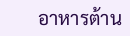อาหารต้าน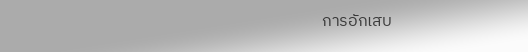การอักเสบ